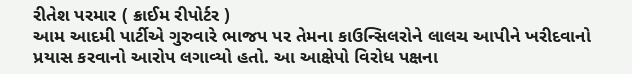રીતેશ પરમાર ( ક્રાઈમ રીપોર્ટર )
આમ આદમી પાર્ટીએ ગુરુવારે ભાજપ પર તેમના કાઉન્સિલરોને લાલચ આપીને ખરીદવાનો પ્રયાસ કરવાનો આરોપ લગાવ્યો હતો. આ આક્ષેપો વિરોધ પક્ષના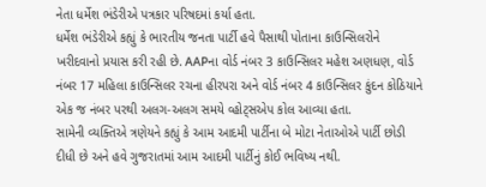નેતા ધર્મેશ ભંડેરીએ પત્રકાર પરિષદમાં કર્યા હતા.
ધર્મેશ ભંડેરીએ કહ્યું કે ભારતીય જનતા પાર્ટી હવે પૈસાથી પોતાના કાઉન્સિલરોને ખરીદવાનો પ્રયાસ કરી રહી છે. AAPના વોર્ડ નંબર 3 કાઉન્સિલર મહેશ અણધણ, વોર્ડ નંબર 17 મહિલા કાઉન્સિલર રચના હીરપરા અને વોર્ડ નંબર 4 કાઉન્સિલર કુંદન કોઠિયાને એક જ નંબર પરથી અલગ-અલગ સમયે વ્હોટ્સએપ કોલ આવ્યા હતા.
સામેની વ્યક્તિએ ત્રણેયને કહ્યું કે આમ આદમી પાર્ટીના બે મોટા નેતાઓએ પાર્ટી છોડી દીધી છે અને હવે ગુજરાતમાં આમ આદમી પાર્ટીનું કોઈ ભવિષ્ય નથી.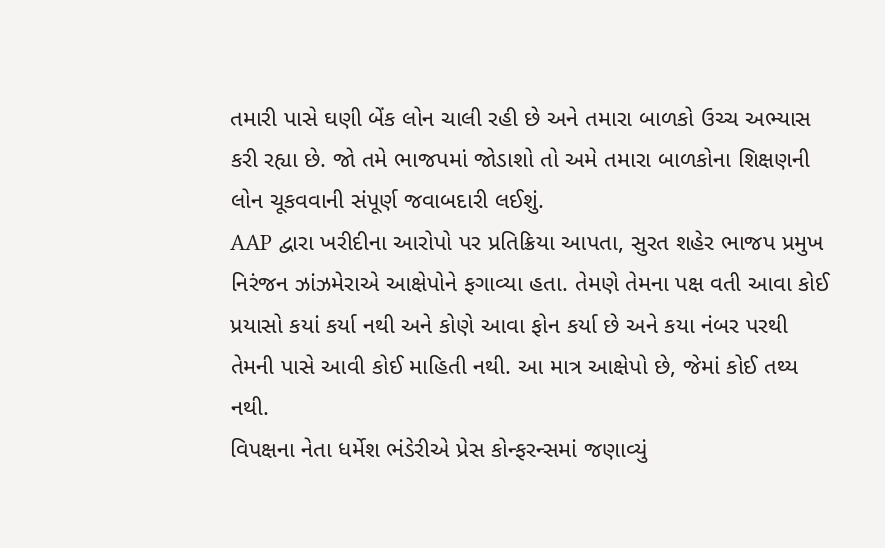તમારી પાસે ઘણી બેંક લોન ચાલી રહી છે અને તમારા બાળકો ઉચ્ચ અભ્યાસ કરી રહ્યા છે. જો તમે ભાજપમાં જોડાશો તો અમે તમારા બાળકોના શિક્ષણની લોન ચૂકવવાની સંપૂર્ણ જવાબદારી લઈશું.
AAP દ્વારા ખરીદીના આરોપો પર પ્રતિક્રિયા આપતા, સુરત શહેર ભાજપ પ્રમુખ નિરંજન ઝાંઝમેરાએ આક્ષેપોને ફગાવ્યા હતા. તેમણે તેમના પક્ષ વતી આવા કોઈ પ્રયાસો કયાં કર્યા નથી અને કોણે આવા ફોન કર્યા છે અને કયા નંબર પરથી તેમની પાસે આવી કોઈ માહિતી નથી. આ માત્ર આક્ષેપો છે, જેમાં કોઈ તથ્ય નથી.
વિપક્ષના નેતા ધર્મેશ ભંડેરીએ પ્રેસ કોન્ફરન્સમાં જણાવ્યું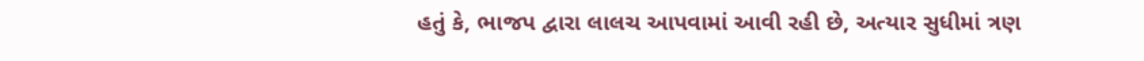હતું કે, ભાજપ દ્વારા લાલચ આપવામાં આવી રહી છે, અત્યાર સુધીમાં ત્રણ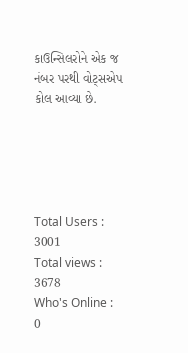કાઉન્સિલરોને એક જ નંબર પરથી વોટ્સએપ કોલ આવ્યા છે.





Total Users : 3001
Total views : 3678
Who's Online : 0